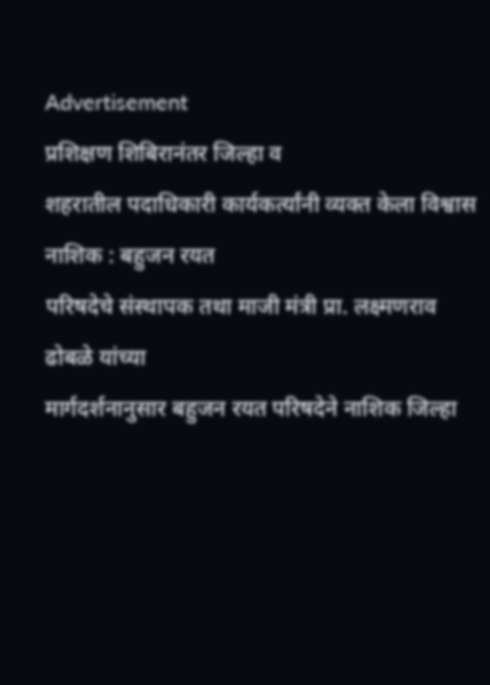Advertisement
प्रशिक्षण शिबिरानंतर जिल्हा व
शहरातील पदाधिकारी कार्यकर्त्यांनी व्यक्त केला विश्वास
नाशिक : बहुजन रयत
परिषदेचे संस्थापक तथा माजी मंत्री प्रा. लक्ष्मणराव ढोबळे यांच्या
मार्गदर्शनानुसार बहुजन रयत परिषदेने नाशिक जिल्हा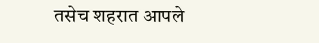तसेच शहरात आपले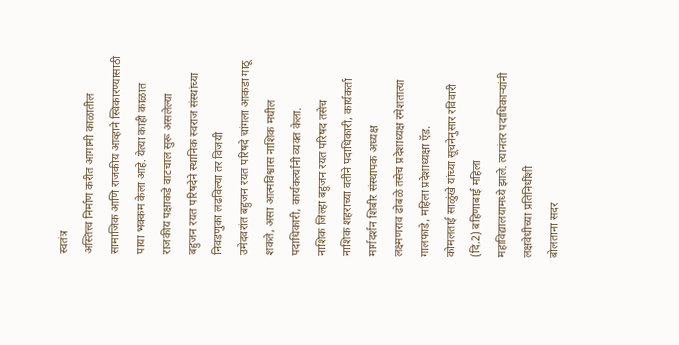स्वतंत्र
अस्तित्त्व निर्माण करीत आगामी काळातील सामाजिक आणि राजकीय आव्हाने स्विकारण्यासाठी
पाया भक्कम केला आहे. येत्या काही काळात राजकीय पक्षाकडे वाटचाल सुरू असलेल्या
बहुजन रयत परिषदेने स्थानिक स्वराज संस्थांच्या निवडणुका लढविल्या तर विजयी
उमेदवरांत बहुजन रयत परिषदे चांगला आकडा गाठू शकते, असा आत्मविश्वास नाशिक मधील
पदाधिकारी, कार्यकर्त्यांनी व्यक्त केला.
नाशिक जिल्हा बहुजन रयत परिषद तसेच
नाशिक शहराच्या वतीने पदाधिकारी, कार्यकर्ता मार्गदर्शन शिबीर संस्थापक अध्यक्ष
लक्ष्मणराव ढोबळे तसेच प्रदेशाध्यक्ष रमेशतात्या गालफाडे, महिला प्रदेशाध्यक्षा ऍड.
कोमलताई साळुंखे यांच्या सूचनेनुसार रविवारी (दि.2) बहिणाबाई महिला
महाविद्यालयामध्ये झाले. त्यानंतर पदाधिकाऱ्यांनी लक्षवेधीच्या प्रतिनिधींशी
बोलताना सदर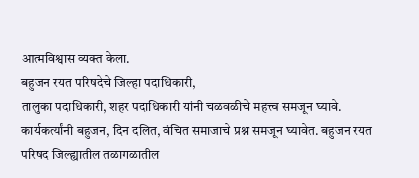आत्मविश्वास व्यक्त केला.
बहुजन रयत परिषदेचे जिल्हा पदाधिकारी,
तालुका पदाधिकारी, शहर पदाधिकारी यांनी चळवळीचे महत्त्व समजून घ्यावे.
कार्यकर्त्यांनी बहुजन, दिन दलित, वंचित समाजाचे प्रश्न समजून घ्यावेत. बहुजन रयत
परिषद जिल्ह्यातील तळागळातील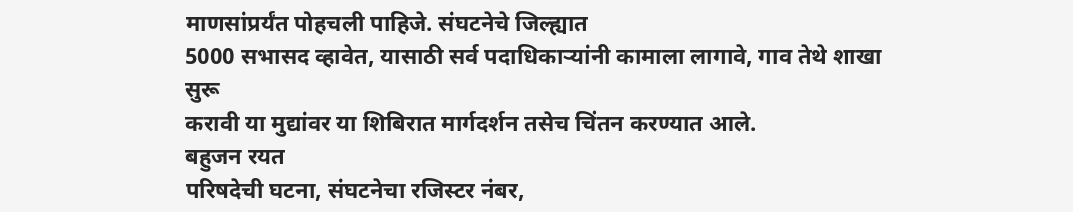माणसांप्रर्यंत पोहचली पाहिजे. संघटनेचे जिल्ह्यात
5000 सभासद व्हावेत, यासाठी सर्व पदाधिकाऱ्यांनी कामाला लागावे, गाव तेथे शाखा सुरू
करावी या मुद्यांवर या शिबिरात मार्गदर्शन तसेच चिंतन करण्यात आले.
बहुजन रयत
परिषदेची घटना, संघटनेचा रजिस्टर नंबर,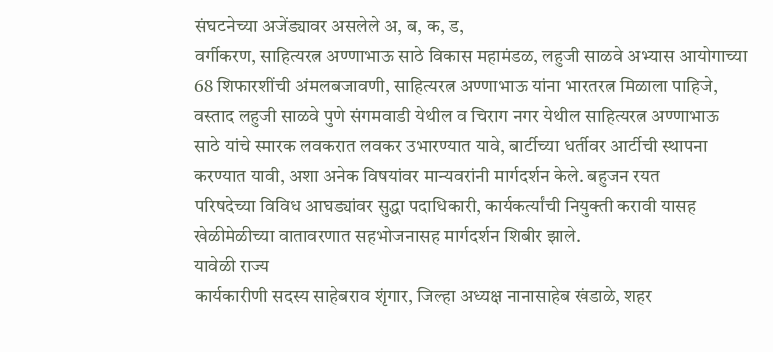संघटनेच्या अजेंड्यावर असलेले अ, ब, क, ड,
वर्गीकरण, साहित्यरत्न अण्णाभाऊ साठे विकास महामंडळ, लहुजी साळवे अभ्यास आयोगाच्या
68 शिफारशींची अंमलबजावणी, साहित्यरत्न अण्णाभाऊ यांना भारतरत्न मिळाला पाहिजे,
वस्ताद लहुजी साळवे पुणे संगमवाडी येथील व चिराग नगर येथील साहित्यरत्न अण्णाभाऊ
साठे यांचे स्मारक लवकरात लवकर उभारण्यात यावे, बार्टीच्या धर्तीवर आर्टीची स्थापना
करण्यात यावी, अशा अनेक विषयांवर मान्यवरांनी मार्गदर्शन केले. बहुजन रयत
परिषदेच्या विविध आघड्यांवर सुद्धा पदाधिकारी, कार्यकर्त्यांची नियुक्ती करावी यासह
खेळीमेळीच्या वातावरणात सहभोजनासह मार्गदर्शन शिबीर झाले.
यावेळी राज्य
कार्यकारीणी सदस्य साहेबराव शृंगार, जिल्हा अध्यक्ष नानासाहेब खंडाळे, शहर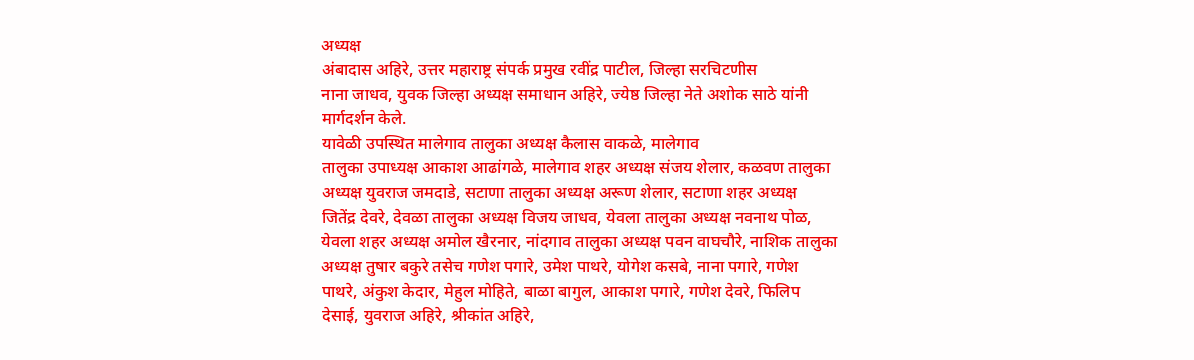अध्यक्ष
अंबादास अहिरे, उत्तर महाराष्ट्र संपर्क प्रमुख रवींद्र पाटील, जिल्हा सरचिटणीस
नाना जाधव, युवक जिल्हा अध्यक्ष समाधान अहिरे, ज्येष्ठ जिल्हा नेते अशोक साठे यांनी
मार्गदर्शन केले.
यावेळी उपस्थित मालेगाव तालुका अध्यक्ष कैलास वाकळे, मालेगाव
तालुका उपाध्यक्ष आकाश आढांगळे, मालेगाव शहर अध्यक्ष संजय शेलार, कळवण तालुका
अध्यक्ष युवराज जमदाडे, सटाणा तालुका अध्यक्ष अरूण शेलार, सटाणा शहर अध्यक्ष
जितेंद्र देवरे, देवळा तालुका अध्यक्ष विजय जाधव, येवला तालुका अध्यक्ष नवनाथ पोळ,
येवला शहर अध्यक्ष अमोल खैरनार, नांदगाव तालुका अध्यक्ष पवन वाघचौरे, नाशिक तालुका
अध्यक्ष तुषार बकुरे तसेच गणेश पगारे, उमेश पाथरे, योगेश कसबे, नाना पगारे, गणेश
पाथरे, अंकुश केदार, मेहुल मोहिते, बाळा बागुल, आकाश पगारे, गणेश देवरे, फिलिप
देसाई, युवराज अहिरे, श्रीकांत अहिरे,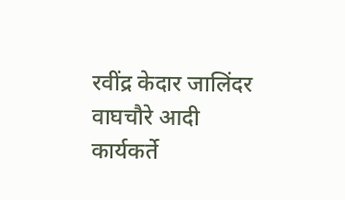रवींद्र केदार जालिंदर वाघचौरे आदी
कार्यकर्ते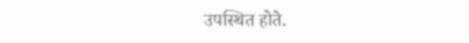उपस्थित होते.